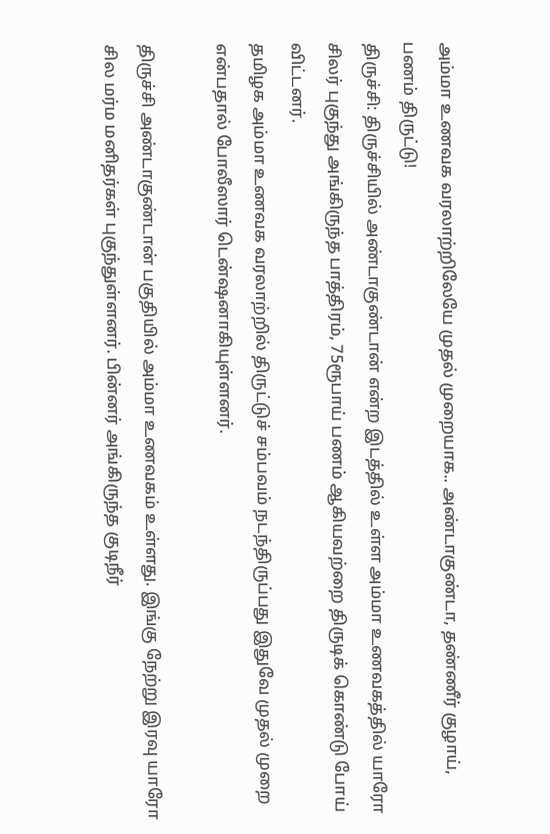அம்மா உணவக வரலாற்றிலேயே முதல் முறையாக.. அண்டாகுண்டா, தண்ணீர் குழாய், பணம் திருட்டு!
திருச்சி: திருச்சியில் அண்டாகுண்டான் என்ற இடத்தில் உள்ள அம்மா உணவகத்தில் யாரோ சிலர் புகுந்து அங்கிருந்த பாத்திரம், 75ரூபாய் பணம் ஆகியவற்றை திருடிக் கொண்டு போய் விட்டனர்.
தமிழக அம்மா உணவக வரலாற்றில் திருட்டுச் சம்பவம் நடந்திருப்பது இதுவே முதல் முறை என்பதால் போலீஸார் டென்ஷனாகியுள்ளனர்.

திருச்சி அண்டாகுண்டான் பகுதியில் அம்மா உணவகம் உள்ளது. இங்கு நேற்று இரவு யாரோ சில மர்ம மனிதர்கள் புகுந்துள்ளனர். பின்னர் அங்கிருந்த குடிநீர்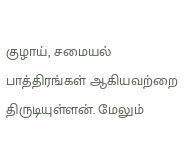குழாய், சமையல் பாத்திரங்கள் ஆகியவற்றை திருடியுள்ளன். மேலும்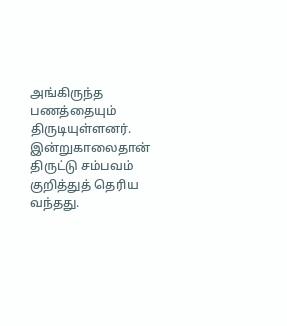அங்கிருந்த பணத்தையும் திருடியுள்ளனர்.
இன்றுகாலைதான் திருட்டு சம்பவம் குறித்துத் தெரிய வந்தது.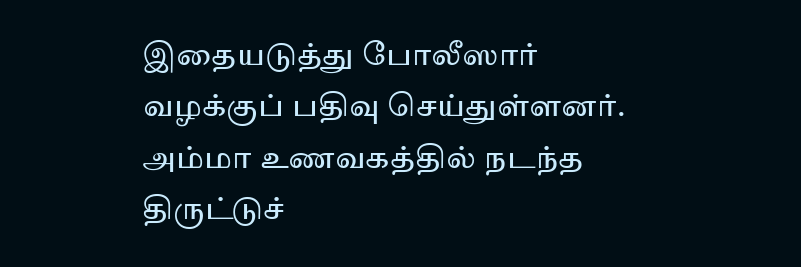இதையடுத்து போலீஸார் வழக்குப் பதிவு செய்துள்ளனர். அம்மா உணவகத்தில் நடந்த திருட்டுச்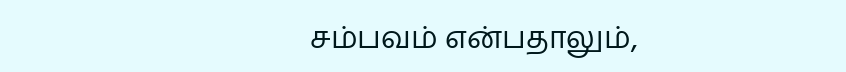சம்பவம் என்பதாலும்,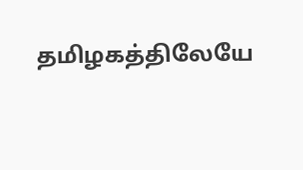தமிழகத்திலேயே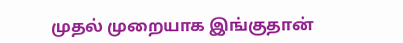முதல் முறையாக இங்குதான்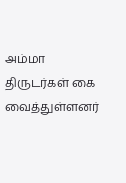அம்மா திருடர்கள் கை வைத்துள்ளனர்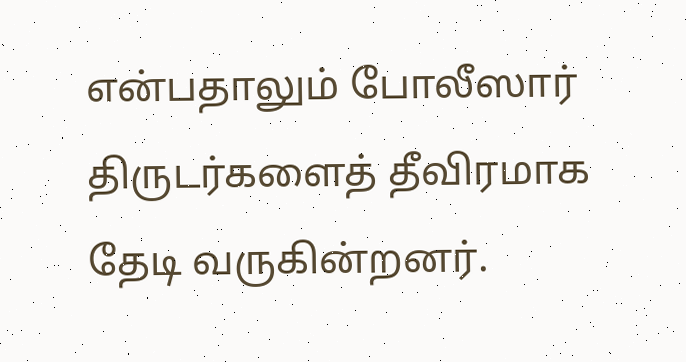என்பதாலும் போலீஸார் திருடர்களைத் தீவிரமாக தேடி வருகின்றனர்.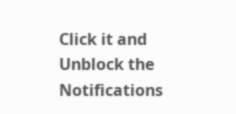Click it and Unblock the Notifications